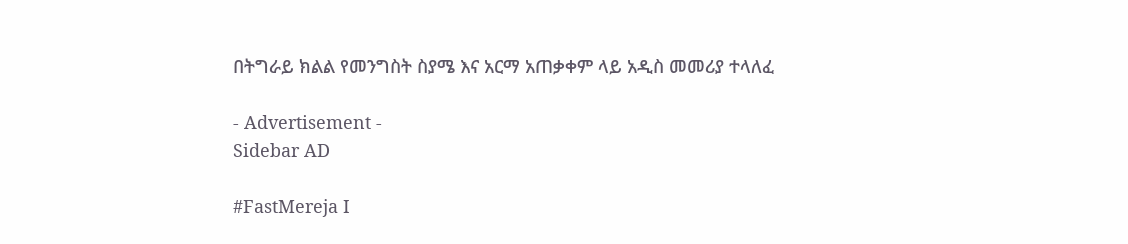በትግራይ ክልል የመንግስት ስያሜ እና አርማ አጠቃቀም ላይ አዲስ መመሪያ ተላለፈ

- Advertisement -
Sidebar AD

#FastMereja I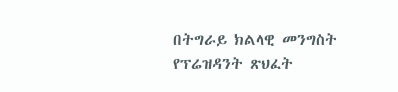በትግራይ ክልላዊ መንግስት የፕሬዝዳንት ጽህፈት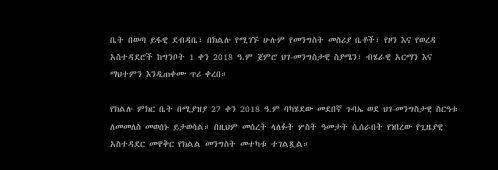ቤት በወጣ ይፋዊ ደብዳቤ፣ በክልሉ የሚገኙ ሁሉም የመንግስት መስሪያ ቤቶች፣ የዞን እና የወረዳ አስተዳደሮች ከግንቦት 1 ቀን 2018 ዓ.ም ጀምሮ ህገ-መንግስታዊ ስያሜን፣ ብሄራዊ አርማን እና ማህተምን እንዲጠቀሙ ጥሪ ቀረበ።

የክልሉ ምክር ቤት በሚያዝያ 27 ቀን 2018 ዓ.ም ባካሄደው መደበኛ ጉባኤ ወደ ህገ-መንግስታዊ ስርዓቱ ለመመለስ መወሰኑ ይታወሳል። በዚህም መሰረት ላለፉት ሦስት ዓመታት ሲሰራበት የነበረው የጊዜያዊ አስተዳደር መዋቅር የክልል መንግስት መተካቱ ተገልጿል።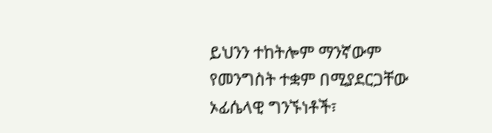ይህንን ተከትሎም ማንኛውም የመንግስት ተቋም በሚያደርጋቸው ኦፊሴላዊ ግንኙነቶች፣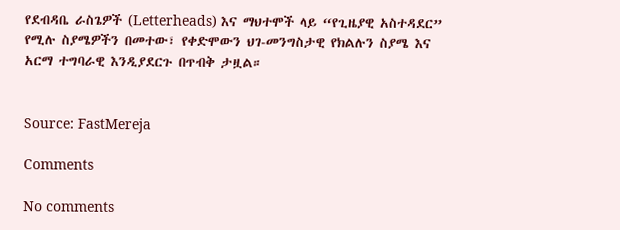የደብዳቤ ራስጌዎች (Letterheads) እና ማህተሞች ላይ “የጊዜያዊ አስተዳደር” የሚሉ ስያሜዎችን በመተው፣ የቀድሞውን ህገ-መንግስታዊ የክልሉን ስያሜ እና አርማ ተግባራዊ እንዲያደርጉ በጥብቅ ታዟል።


Source: FastMereja

Comments

No comments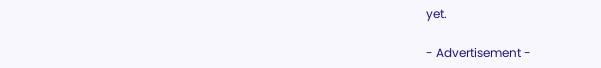yet.

- Advertisement -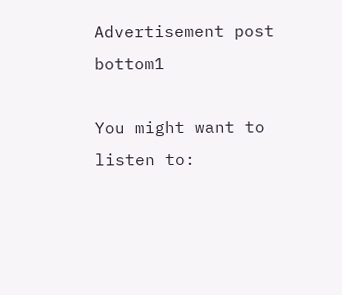Advertisement post bottom1

You might want to listen to: